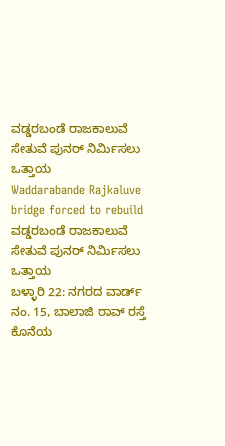ವಡ್ಡರಬಂಡೆ ರಾಜಕಾಲುವೆ ಸೇತುವೆ ಪುನರ್ ನಿರ್ಮಿಸಲು ಒತ್ತಾಯ
Waddarabande Rajkaluve bridge forced to rebuild
ವಡ್ಡರಬಂಡೆ ರಾಜಕಾಲುವೆ ಸೇತುವೆ ಪುನರ್ ನಿರ್ಮಿಸಲು ಒತ್ತಾಯ
ಬಳ್ಳಾರಿ 22: ನಗರದ ವಾರ್ಡ್ ನಂ. 15, ಬಾಲಾಜಿ ರಾವ್ ರಸ್ತೆ ಕೊನೆಯ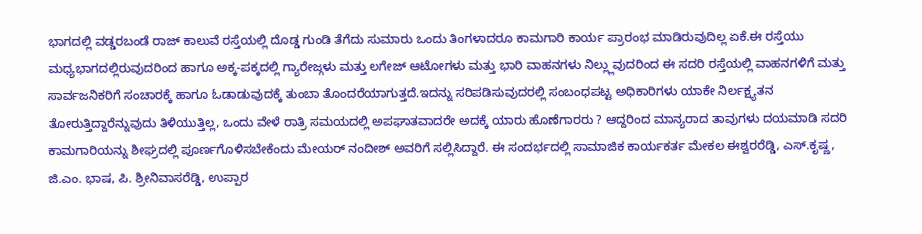ಭಾಗದಲ್ಲಿ ವಡ್ಡರಬಂಡೆ ರಾಜ್ ಕಾಲುವೆ ರಸ್ತೆಯಲ್ಲಿ ದೊಡ್ಡ ಗುಂಡಿ ತೆಗೆದು ಸುಮಾರು ಒಂದು ತಿಂಗಳಾದರೂ ಕಾಮಗಾರಿ ಕಾರ್ಯ ಪ್ರಾರಂಭ ಮಾಡಿರುವುದಿಲ್ಲ ಏಕೆ.ಈ ರಸ್ತೆಯು ಮಧ್ಯಭಾಗದಲ್ಲಿರುವುದರಿಂದ ಹಾಗೂ ಅಕ್ಕ-ಪಕ್ಕದಲ್ಲಿ ಗ್ಯಾರೇಜ್ಗಳು ಮತ್ತು ಲಗೇಜ್ ಆಟೋಗಳು ಮತ್ತು ಭಾರಿ ವಾಹನಗಳು ನಿಲ್ಲ್ಲುವುದರಿಂದ ಈ ಸದರಿ ರಸ್ತೆಯಲ್ಲಿ ವಾಹನಗಳಿಗೆ ಮತ್ತು ಸಾರ್ವಜನಿಕರಿಗೆ ಸಂಚಾರಕ್ಕೆ ಹಾಗೂ ಓಡಾಡುವುದಕ್ಕೆ ತುಂಬಾ ತೊಂದರೆಯಾಗುತ್ತದೆ.ಇದನ್ನು ಸರಿಪಡಿಸುವುದರಲ್ಲಿ ಸಂಬಂಧಪಟ್ಟ ಅಧಿಕಾರಿಗಳು ಯಾಕೇ ನಿರ್ಲಕ್ಷ್ಯತನ ತೋರುತ್ತಿದ್ದಾರೆನ್ನುವುದು ತಿಳಿಯುತ್ತಿಲ್ಲ, ಒಂದು ವೇಳೆ ರಾತ್ರಿ ಸಮಯದಲ್ಲಿ ಅಪಘಾತವಾದರೇ ಅದಕ್ಕೆ ಯಾರು ಹೊಣೆಗಾರರು ? ಆದ್ದರಿಂದ ಮಾನ್ಯರಾದ ತಾವುಗಳು ದಯಮಾಡಿ ಸದರಿ ಕಾಮಗಾರಿಯನ್ನು ಶೀಘ್ರದಲ್ಲಿ ಪೂರ್ಣಗೊಳಿಸಬೇಕೆಂದು ಮೇಯರ್ ನಂದೀಶ್ ಅವರಿಗೆ ಸಲ್ಲಿಸಿದ್ದಾರೆ. ಈ ಸಂದರ್ಭದಲ್ಲಿ ಸಾಮಾಜಿಕ ಕಾರ್ಯಕರ್ತ ಮೇಕಲ ಈಶ್ವರರೆಡ್ಡಿ, ಎಸ್.ಕೃಷ್ಣ, ಜಿ.ಎಂ. ಭಾಷ, ಪಿ. ಶ್ರೀನಿವಾಸರೆಡ್ಡಿ, ಉಪ್ಪಾರ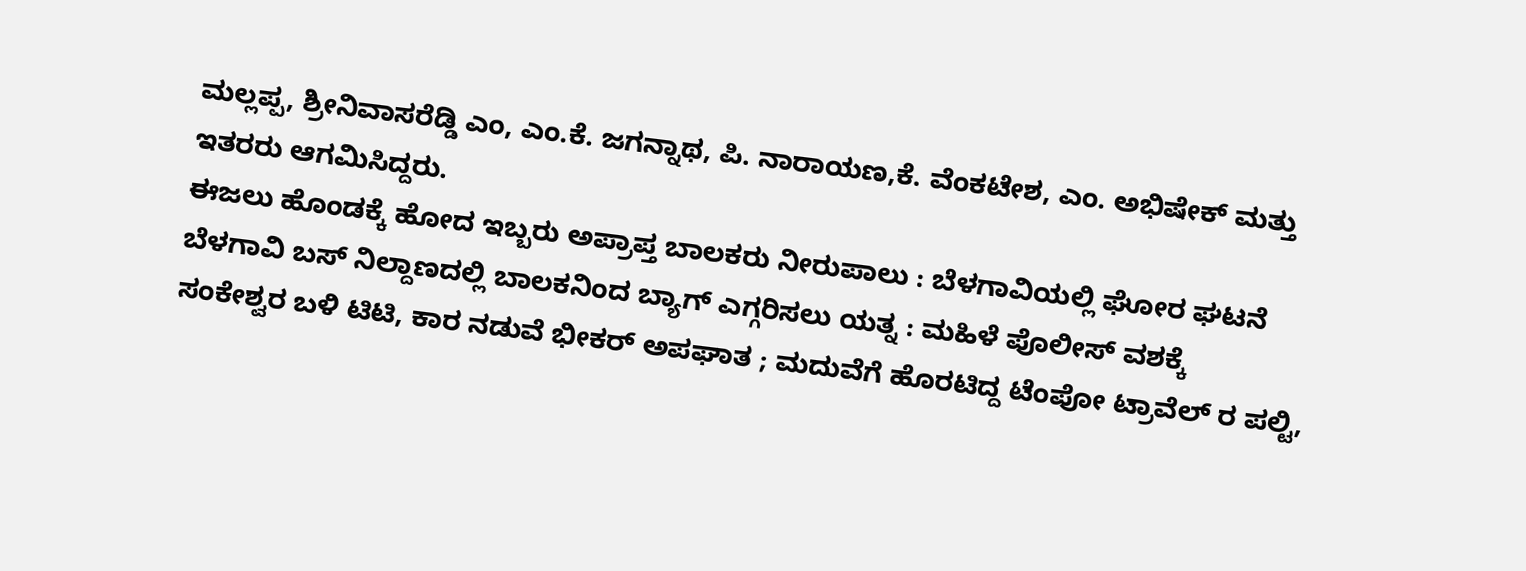ಮಲ್ಲಪ್ಪ, ಶ್ರೀನಿವಾಸರೆಡ್ಡಿ ಎಂ, ಎಂ.ಕೆ. ಜಗನ್ನಾಥ, ಪಿ. ನಾರಾಯಣ,ಕೆ. ವೆಂಕಟೇಶ, ಎಂ. ಅಭಿಷೇಕ್ ಮತ್ತು ಇತರರು ಆಗಮಿಸಿದ್ದರು.
ಈಜಲು ಹೊಂಡಕ್ಕೆ ಹೋದ ಇಬ್ಬರು ಅಪ್ರಾಪ್ತ ಬಾಲಕರು ನೀರುಪಾಲು : ಬೆಳಗಾವಿಯಲ್ಲಿ ಘೋರ ಘಟನೆ
ಬೆಳಗಾವಿ ಬಸ್ ನಿಲ್ದಾಣದಲ್ಲಿ ಬಾಲಕನಿಂದ ಬ್ಯಾಗ್ ಎಗ್ಗರಿಸಲು ಯತ್ನ : ಮಹಿಳೆ ಪೊಲೀಸ್ ವಶಕ್ಕೆ
ಸಂಕೇಶ್ವರ ಬಳಿ ಟಿಟಿ, ಕಾರ ನಡುವೆ ಭೀಕರ್ ಅಪಘಾತ ; ಮದುವೆಗೆ ಹೊರಟಿದ್ದ ಟೆಂಪೋ ಟ್ರಾವೆಲ್ ರ ಪಲ್ಟಿ,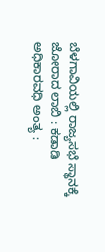ಬೆಳಗಾವಿಯಲ್ಲಿ ರಾಜ್ಯಸಭೆ ಸ್ಥಾನಕ್ಕೆ ಜೋರಾದ ಲಾಬಿ : ಕಡಾಡಿ ಅಧಿಕಾರವಧಿ ಅಂತ್ಯ :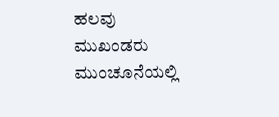ಹಲವು ಮುಖಂಡರು ಮುಂಚೂನೆಯಲ್ಲಿ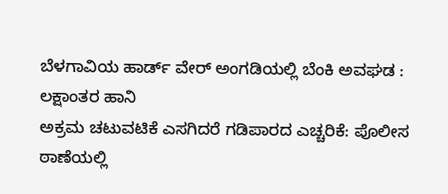ಬೆಳಗಾವಿಯ ಹಾರ್ಡ್ ವೇರ್ ಅಂಗಡಿಯಲ್ಲಿ ಬೆಂಕಿ ಅವಘಡ : ಲಕ್ಷಾಂತರ ಹಾನಿ
ಅಕ್ರಮ ಚಟುವಟಿಕೆ ಎಸಗಿದರೆ ಗಡಿಪಾರದ ಎಚ್ಚರಿಕೆ: ಪೊಲೀಸ ಠಾಣೆಯಲ್ಲಿ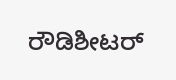ರೌಡಿಶೀಟರ್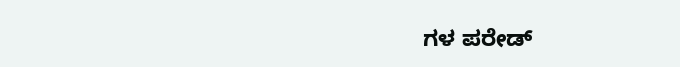ಗಳ ಪರೇಡ್